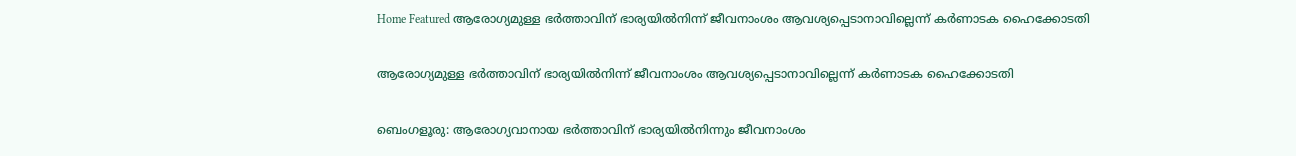Home Featured ആരോഗ്യമുള്ള ഭര്‍ത്താവിന് ഭാര്യയില്‍നിന്ന് ജീവനാംശം ആവശ്യപ്പെടാനാവില്ലെന്ന് കര്‍ണാടക ഹൈക്കോടതി

ആരോഗ്യമുള്ള ഭര്‍ത്താവിന് ഭാര്യയില്‍നിന്ന് ജീവനാംശം ആവശ്യപ്പെടാനാവില്ലെന്ന് കര്‍ണാടക ഹൈക്കോടതി

ബെംഗളൂരു: ആരോഗ്യവാനായ ഭര്‍ത്താവിന് ഭാര്യയില്‍നിന്നും ജീവനാംശം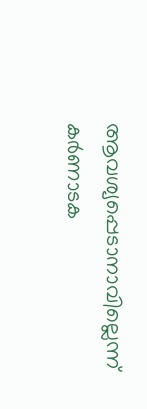ആവശ്യപ്പെടാനാവില്ലെന്ന് കര്‍ണാടക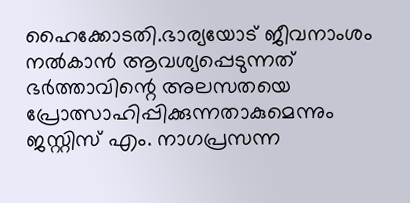ഹൈക്കോടതി.ഭാര്യയോട് ജീവനാംശം നല്‍കാന്‍ ആവശ്യപ്പെടുന്നത് ഭര്‍ത്താവിന്റെ അലസതയെ പ്രോത്സാഹിപ്പിക്കുന്നതാകുമെന്നും ജസ്റ്റിസ് എം. നാഗപ്രസന്ന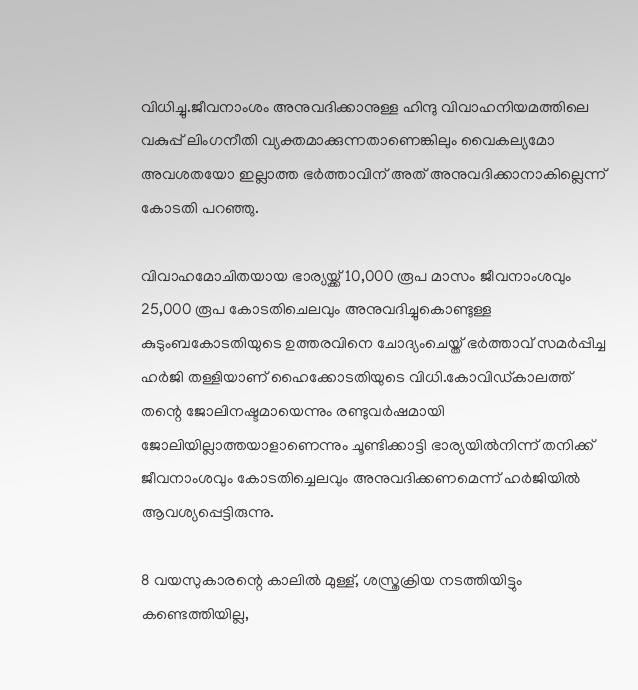വിധിച്ചു.ജീവനാംശം അനുവദിക്കാനുള്ള ഹിന്ദു വിവാഹനിയമത്തിലെ വകുപ്പ് ലിംഗനീതി വ്യക്തമാക്കുന്നതാണെങ്കിലും വൈകല്യമോ അവശതയോ ഇല്ലാത്ത ഭര്‍ത്താവിന് അത് അനുവദിക്കാനാകില്ലെന്ന് കോടതി പറഞ്ഞു.

വിവാഹമോചിതയായ ഭാര്യയ്ക്ക് 10,000 രൂപ മാസം ജീവനാംശവും 25,000 രൂപ കോടതിചെലവും അനുവദിച്ചുകൊണ്ടുള്ള കുടുംബകോടതിയുടെ ഉത്തരവിനെ ചോദ്യംചെയ്ത് ഭര്‍ത്താവ് സമര്‍പ്പിച്ച ഹര്‍ജി തള്ളിയാണ് ഹൈക്കോടതിയുടെ വിധി.കോവിഡ്കാലത്ത് തന്റെ ജോലിനഷ്ടമായെന്നും രണ്ടുവര്‍ഷമായി ജോലിയില്ലാത്തയാളാണെന്നും ചൂണ്ടിക്കാട്ടി ഭാര്യയില്‍നിന്ന് തനിക്ക് ജീവനാംശവും കോടതിച്ചെലവും അനുവദിക്കണമെന്ന് ഹര്‍ജിയില്‍ ആവശ്യപ്പെട്ടിരുന്നു.

8 വയസുകാരന്റെ കാലില്‍ മുള്ള്, ശസ്ത്രക്രിയ നടത്തിയിട്ടും കണ്ടെത്തിയില്ല,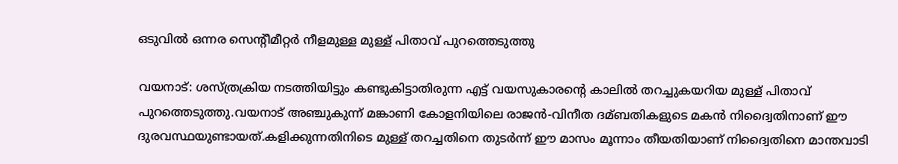ഒടുവില്‍ ഒന്നര സെന്റീമീറ്റര്‍ നീളമുള്ള മുള്ള് പിതാവ് പുറത്തെടുത്തു

വയനാട്: ശസ്ത്രക്രിയ നടത്തിയിട്ടും കണ്ടുകിട്ടാതിരുന്ന എട്ട് വയസുകാരന്റെ കാലില്‍ തറച്ചുകയറിയ മുള്ള് പിതാവ് പുറത്തെടുത്തു.വയനാട് അഞ്ചുകുന്ന് മങ്കാണി കോളനിയിലെ രാജന്‍-വിനീത ദമ്ബതികളുടെ മകന്‍ നിദ്വൈതിനാണ് ഈ ദുരവസ്ഥയുണ്ടായത്.കളിക്കുന്നതിനിടെ മുള്ള് തറച്ചതിനെ തുടര്‍ന്ന് ഈ മാസം മൂന്നാം തീയതിയാണ് നിദ്വൈതിനെ മാന്തവാടി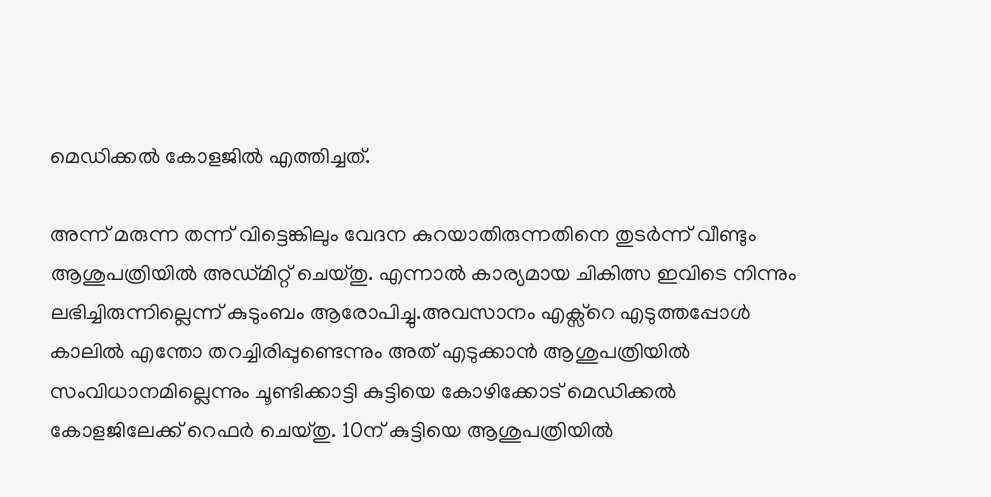മെഡിക്കല്‍ കോളജില്‍ എത്തിച്ചത്.

അന്ന് മരുന്ന തന്ന് വിട്ടെങ്കിലും വേദന കുറയാതിരുന്നതിനെ തുടര്‍ന്ന് വീണ്ടും ആശുപത്രിയില്‍ അഡ്മിറ്റ് ചെയ്തു. എന്നാല്‍ കാര്യമായ ചികിത്സ ഇവിടെ നിന്നും ലഭിച്ചിരുന്നില്ലെന്ന് കുടുംബം ആരോപിച്ചു.അവസാനം എക്സ്‌റെ എടുത്തപ്പോള്‍ കാലില്‍ എന്തോ തറച്ചിരിപ്പുണ്ടെന്നും അത് എടുക്കാന്‍ ആശുപത്രിയില്‍ സംവിധാനമില്ലെന്നും ചൂണ്ടിക്കാട്ടി കുട്ടിയെ കോഴിക്കോട് മെഡിക്കല്‍ കോളജിലേക്ക് റെഫര്‍ ചെയ്തു. 10ന് കുട്ടിയെ ആശുപത്രിയില്‍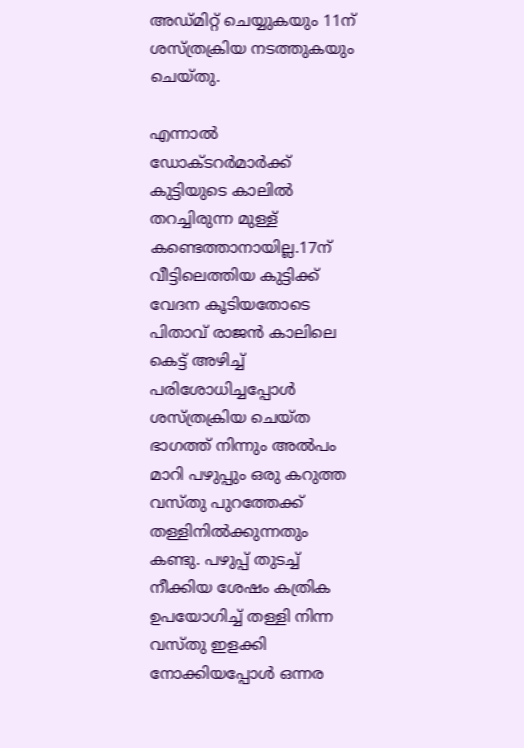അഡ്മിറ്റ് ചെയ്യുകയും 11ന് ശസ്ത്രക്രിയ നടത്തുകയും ചെയ്തു.

എന്നാല്‍ ഡോക്ടറര്‍മാര്‍ക്ക് കുട്ടിയുടെ കാലില്‍ തറച്ചിരുന്ന മുള്ള് കണ്ടെത്താനായില്ല.17ന് വീട്ടിലെത്തിയ കുട്ടിക്ക് വേദന കൂടിയതോടെ പിതാവ് രാജന്‍ കാലിലെ കെട്ട് അഴിച്ച്‌ പരിശോധിച്ചപ്പോള്‍ ശസ്ത്രക്രിയ ചെയ്ത ഭാഗത്ത് നിന്നും അല്‍പം മാറി പഴുപ്പും ഒരു കറുത്ത വസ്തു പുറത്തേക്ക് തള്ളിനില്‍ക്കുന്നതും കണ്ടു. പഴുപ്പ് തുടച്ച്‌ നീക്കിയ ശേഷം കത്രിക ഉപയോഗിച്ച്‌ തള്ളി നിന്ന വസ്തു ഇളക്കി നോക്കിയപ്പോള്‍ ഒന്നര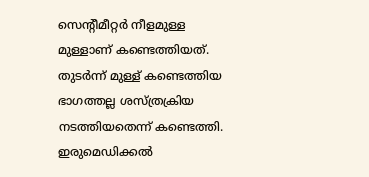സെന്റീമീറ്റര്‍ നീളമുള്ള മുള്ളാണ് കണ്ടെത്തിയത്. തുടര്‍ന്ന് മുള്ള് കണ്ടെത്തിയ ഭാഗത്തല്ല ശസ്ത്രക്രിയ നടത്തിയതെന്ന് കണ്ടെത്തി. ഇരുമെഡിക്കല്‍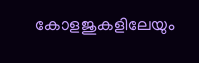കോളജുകളിലേയും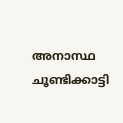അനാസ്ഥ ചൂണ്ടിക്കാട്ടി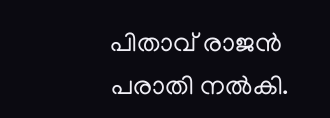പിതാവ് രാജന്‍ പരാതി നല്‍കി.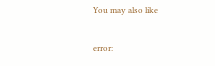You may also like

error: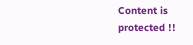Content is protected !!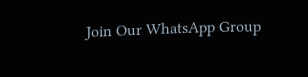Join Our WhatsApp Group